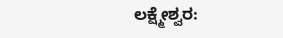ಲಕ್ಷ್ಮೇಶ್ವರ: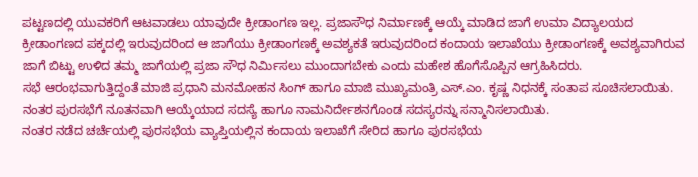ಪಟ್ಟಣದಲ್ಲಿ ಯುವಕರಿಗೆ ಆಟವಾಡಲು ಯಾವುದೇ ಕ್ರೀಡಾಂಗಣ ಇಲ್ಲ. ಪ್ರಜಾಸೌಧ ನಿರ್ಮಾಣಕ್ಕೆ ಆಯ್ಕೆ ಮಾಡಿದ ಜಾಗೆ ಉಮಾ ವಿದ್ಯಾಲಯದ ಕ್ರೀಡಾಂಗಣದ ಪಕ್ಕದಲ್ಲಿ ಇರುವುದರಿಂದ ಆ ಜಾಗೆಯು ಕ್ರೀಡಾಂಗಣಕ್ಕೆ ಅವಶ್ಯಕತೆ ಇರುವುದರಿಂದ ಕಂದಾಯ ಇಲಾಖೆಯು ಕ್ರೀಡಾಂಗಣಕ್ಕೆ ಅವಶ್ಯವಾಗಿರುವ ಜಾಗೆ ಬಿಟ್ಟು ಉಳಿದ ತಮ್ಮ ಜಾಗೆಯಲ್ಲಿ ಪ್ರಜಾ ಸೌಧ ನಿರ್ಮಿಸಲು ಮುಂದಾಗಬೇಕು ಎಂದು ಮಹೇಶ ಹೊಗೆಸೊಪ್ಪಿನ ಆಗ್ರಹಿಸಿದರು.
ಸಭೆ ಆರಂಭವಾಗುತ್ತಿದ್ದಂತೆ ಮಾಜಿ ಪ್ರಧಾನಿ ಮನಮೋಹನ ಸಿಂಗ್ ಹಾಗೂ ಮಾಜಿ ಮುಖ್ಯಮಂತ್ರಿ ಎಸ್.ಎಂ. ಕೃಷ್ಣ ನಿಧನಕ್ಕೆ ಸಂತಾಪ ಸೂಚಿಸಲಾಯಿತು. ನಂತರ ಪುರಸಭೆಗೆ ನೂತನವಾಗಿ ಆಯ್ಕೆಯಾದ ಸದಸ್ಯೆ ಹಾಗೂ ನಾಮನಿರ್ದೇಶನಗೊಂಡ ಸದಸ್ಯರನ್ನು ಸನ್ಮಾನಿಸಲಾಯಿತು.
ನಂತರ ನಡೆದ ಚರ್ಚೆಯಲ್ಲಿ ಪುರಸಭೆಯ ವ್ಯಾಪ್ತಿಯಲ್ಲಿನ ಕಂದಾಯ ಇಲಾಖೆಗೆ ಸೇರಿದ ಹಾಗೂ ಪುರಸಭೆಯ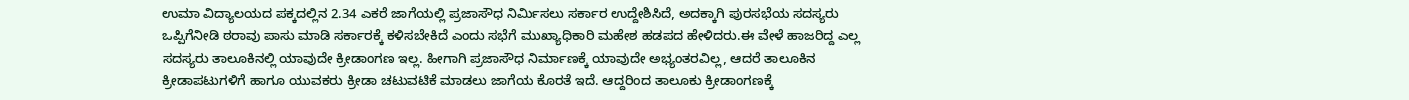ಉಮಾ ವಿದ್ಯಾಲಯದ ಪಕ್ಕದಲ್ಲಿನ 2.34 ಎಕರೆ ಜಾಗೆಯಲ್ಲಿ ಪ್ರಜಾಸೌಧ ನಿರ್ಮಿಸಲು ಸರ್ಕಾರ ಉದ್ದೇಶಿಸಿದೆ, ಅದಕ್ಕಾಗಿ ಪುರಸಭೆಯ ಸದಸ್ಯರು ಒಪ್ಪಿಗೆನೀಡಿ ಠರಾವು ಪಾಸು ಮಾಡಿ ಸರ್ಕಾರಕ್ಕೆ ಕಳಿಸಬೇಕಿದೆ ಎಂದು ಸಭೆಗೆ ಮುಖ್ಯಾಧಿಕಾರಿ ಮಹೇಶ ಹಡಪದ ಹೇಳಿದರು.ಈ ವೇಳೆ ಹಾಜರಿದ್ದ ಎಲ್ಲ ಸದಸ್ಯರು ತಾಲೂಕಿನಲ್ಲಿ ಯಾವುದೇ ಕ್ರೀಡಾಂಗಣ ಇಲ್ಲ. ಹೀಗಾಗಿ ಪ್ರಜಾಸೌಧ ನಿರ್ಮಾಣಕ್ಕೆ ಯಾವುದೇ ಅಭ್ಯಂತರವಿಲ್ಲ, ಆದರೆ ತಾಲೂಕಿನ ಕ್ರೀಡಾಪಟುಗಳಿಗೆ ಹಾಗೂ ಯುವಕರು ಕ್ರೀಡಾ ಚಟುವಟಿಕೆ ಮಾಡಲು ಜಾಗೆಯ ಕೊರತೆ ಇದೆ. ಆದ್ದರಿಂದ ತಾಲೂಕು ಕ್ರೀಡಾಂಗಣಕ್ಕೆ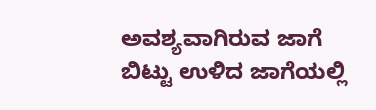ಅವಶ್ಯವಾಗಿರುವ ಜಾಗೆ ಬಿಟ್ಟು ಉಳಿದ ಜಾಗೆಯಲ್ಲಿ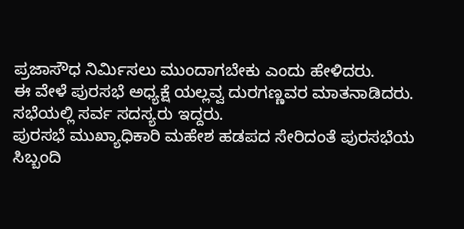ಪ್ರಜಾಸೌಧ ನಿರ್ಮಿಸಲು ಮುಂದಾಗಬೇಕು ಎಂದು ಹೇಳಿದರು.
ಈ ವೇಳೆ ಪುರಸಭೆ ಅಧ್ಯಕ್ಷೆ ಯಲ್ಲವ್ವ ದುರಗಣ್ಣವರ ಮಾತನಾಡಿದರು. ಸಭೆಯಲ್ಲಿ ಸರ್ವ ಸದಸ್ಯರು ಇದ್ದರು.
ಪುರಸಭೆ ಮುಖ್ಯಾಧಿಕಾರಿ ಮಹೇಶ ಹಡಪದ ಸೇರಿದಂತೆ ಪುರಸಭೆಯ ಸಿಬ್ಬಂದಿ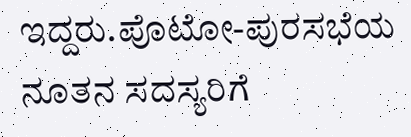ಇದ್ದರು.ಪೊಟೋ-ಪುರಸಭೆಯ ನೂತನ ಸದಸ್ಯರಿಗೆ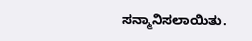ಸನ್ಮಾನಿಸಲಾಯಿತು.